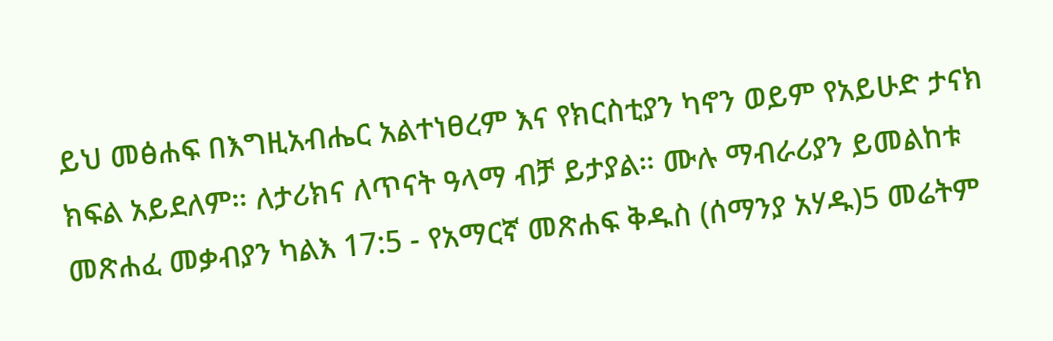ይህ መፅሐፍ በእግዚአብሔር አልተነፀረም እና የክርስቲያን ካኖን ወይም የአይሁድ ታናክ ክፍል አይደለም። ለታሪክና ለጥናት ዓላማ ብቻ ይታያል። ሙሉ ማብራሪያን ይመልከቱ መጽሐፈ መቃብያን ካልእ 17:5 - የአማርኛ መጽሐፍ ቅዱስ (ሰማንያ አሃዱ)5 መሬትም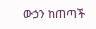ውኃን ከጠጣች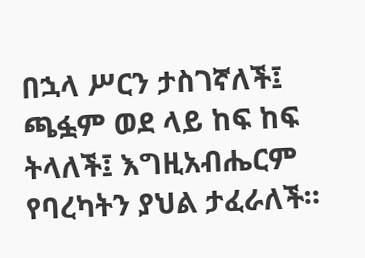በኋላ ሥርን ታስገኛለች፤ ጫፏም ወደ ላይ ከፍ ከፍ ትላለች፤ እግዚአብሔርም የባረካትን ያህል ታፈራለች።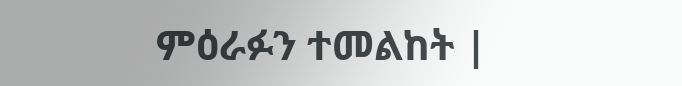ምዕራፉን ተመልከት |